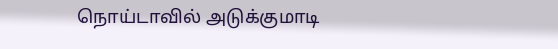நொய்டாவில் அடுக்குமாடி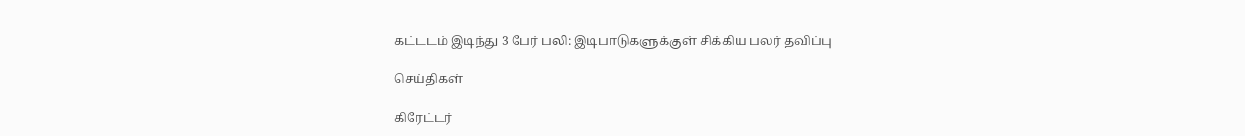கட்டடம் இடிந்து 3 பேர் பலி: இடிபாடுகளுக்குள் சிக்கிய பலர் தவிப்பு

செய்திகள்

கிரேட்டர்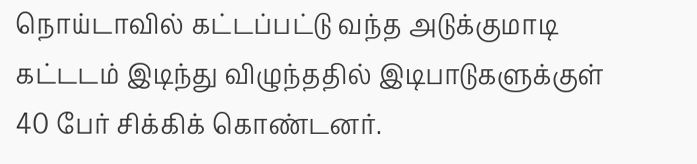நொய்டாவில் கட்டப்பட்டு வந்த அடுக்குமாடி கட்டடம் இடிந்து விழுந்ததில் இடிபாடுகளுக்குள் 40 பேர் சிக்கிக் கொண்டனர்.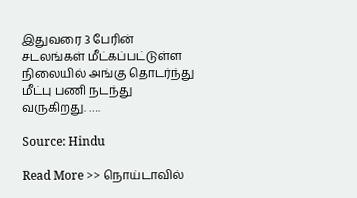இதுவரை 3 பேரின் சடலங்கள் மீட்கப்பட்டுள்ள நிலையில் அங்கு தொடர்ந்து மீட்பு பணி நடந்து வருகிறது. ….

Source: Hindu

Read More >> நொய்டாவில்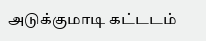அடுக்குமாடி கட்டடம்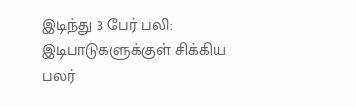இடிந்து 3 பேர் பலி: இடிபாடுகளுக்குள் சிக்கிய பலர்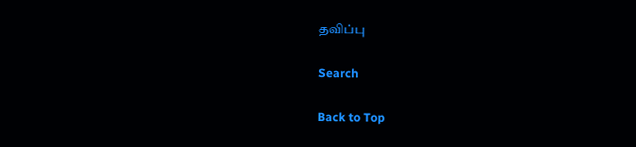தவிப்பு

Search

Back to Top